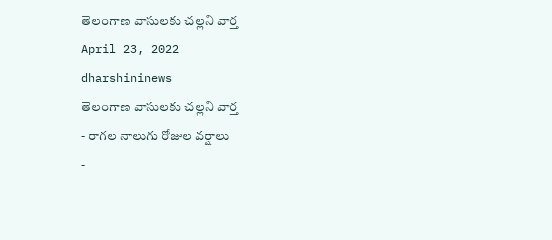తెలంగాణ వాసులకు చల్లని వార్త
April 23, 2022
dharshininews
తెలంగాణ వాసులకు చల్లని వార్త
- రాగల నాలుగు రోజుల వర్షాలు
-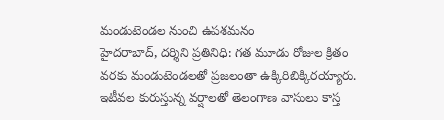మండుటెండల నుంచి ఉపశమనం
హైదరాబాద్, దర్శిని ప్రతినిధి: గత మూడు రోజుల క్రితం వరకు మండుటెండలతో ప్రజలంతా ఉక్కిరిబిక్కిరయ్యారు. ఇటీవల కురుస్తున్న వర్షాలతో తెలంగాణ వాసులు కాస్త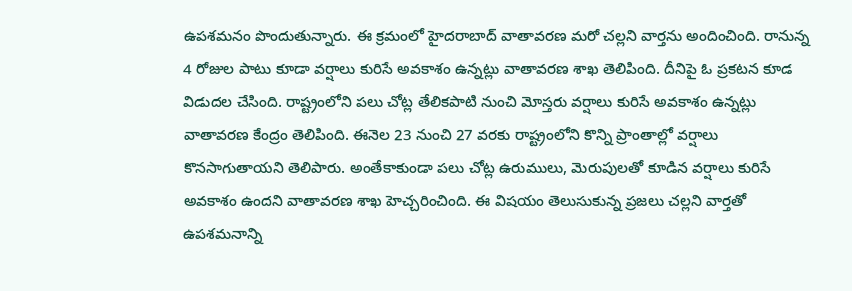ఉపశమనం పొందుతున్నారు. ఈ క్రమంలో హైదరాబాద్ వాతావరణ మరో చల్లని వార్తను అందించింది. రానున్న 4 రోజుల పాటు కూడా వర్షాలు కురిసే అవకాశం ఉన్నట్లు వాతావరణ శాఖ తెలిపింది. దీనిపై ఓ ప్రకటన కూడ విడుదల చేసింది. రాష్ట్రంలోని పలు చోట్ల తేలికపాటి నుంచి మోస్తరు వర్షాలు కురిసే అవకాశం ఉన్నట్లు వాతావరణ కేంద్రం తెలిపింది. ఈనెల 23 నుంచి 27 వరకు రాష్ట్రంలోని కొన్ని ప్రాంతాల్లో వర్షాలు కొనసాగుతాయని తెలిపారు. అంతేకాకుండా పలు చోట్ల ఉరుములు, మెరుపులతో కూడిన వర్షాలు కురిసే అవకాశం ఉందని వాతావరణ శాఖ హెచ్చరించింది. ఈ విషయం తెలుసుకున్న ప్రజలు చల్లని వార్తతో ఉపశమనాన్ని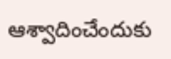ఆశ్వాదించేందుకు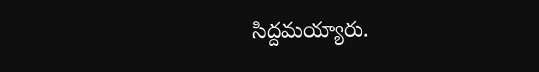సిద్దమయ్యారు.